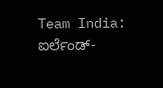Team India: ಐರ್ಲೆಂಡ್-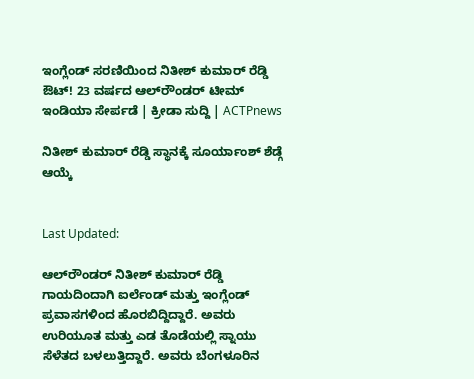ಇಂಗ್ಲೆಂಡ್ ಸರಣಿಯಿಂದ ನಿತೀಶ್ ಕುಮಾರ್ ರೆಡ್ಡಿ ಔಟ್! 23 ವರ್ಷದ ಆಲ್‌ರೌಂಡರ್ ಟೀಮ್ ಇಂಡಿಯಾ ಸೇರ್ಪಡೆ | ಕ್ರೀಡಾ ಸುದ್ದಿ | ACTPnews

ನಿತೀಶ್ ಕುಮಾರ್ ರೆಡ್ಡಿ ಸ್ಥಾನಕ್ಕೆ ಸೂರ್ಯಾಂಶ್ ಶೆಡ್ಗೆ ಆಯ್ಕೆ


Last Updated:

ಆಲ್‌ರೌಂಡರ್ ನಿತೀಶ್ ಕುಮಾರ್ ರೆಡ್ಡಿ ಗಾಯದಿಂದಾಗಿ ಐರ್ಲೆಂಡ್ ಮತ್ತು ಇಂಗ್ಲೆಂಡ್ ಪ್ರವಾಸಗಳಿಂದ ಹೊರಬಿದ್ದಿದ್ದಾರೆ. ಅವರು ಉರಿಯೂತ ಮತ್ತು ಎಡ ತೊಡೆಯಲ್ಲಿ ಸ್ನಾಯು ಸೆಳೆತದ ಬಳಲುತ್ತಿದ್ದಾರೆ. ಅವರು ಬೆಂಗಳೂರಿನ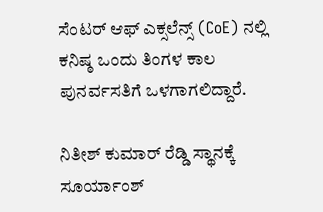ಸೆಂಟರ್ ಆಫ್ ಎಕ್ಸಲೆನ್ಸ್ (CoE) ನಲ್ಲಿ ಕನಿಷ್ಠ ಒಂದು ತಿಂಗಳ ಕಾಲ ಪುನರ್ವಸತಿಗೆ ಒಳಗಾಗಲಿದ್ದಾರೆ.

ನಿತೀಶ್ ಕುಮಾರ್ ರೆಡ್ಡಿ ಸ್ಥಾನಕ್ಕೆ ಸೂರ್ಯಾಂಶ್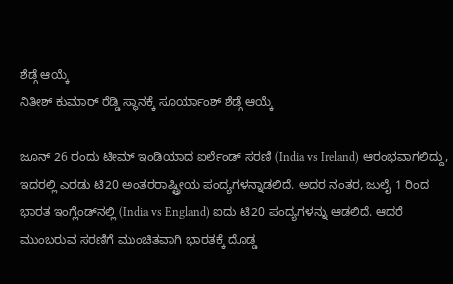ಶೆಡ್ಗೆ ಆಯ್ಕೆ
ನಿತೀಶ್ ಕುಮಾರ್ ರೆಡ್ಡಿ ಸ್ಥಾನಕ್ಕೆ ಸೂರ್ಯಾಂಶ್ ಶೆಡ್ಗೆ ಆಯ್ಕೆ

ಜೂನ್ 26 ರಂದು ಟೀಮ್ ಇಂಡಿಯಾದ ಐರ್ಲೆಂಡ್ ಸರಣಿ (India vs Ireland) ಆರಂಭವಾಗಲಿದ್ದು, ಇದರಲ್ಲಿ ಎರಡು ಟಿ20 ಅಂತರರಾಷ್ಟ್ರೀಯ ಪಂದ್ಯಗಳನ್ನಾಡಲಿದೆ. ಅದರ ನಂತರ, ಜುಲೈ 1 ರಿಂದ ಭಾರತ ಇಂಗ್ಲೆಂಡ್‌ನಲ್ಲಿ (India vs England) ಐದು ಟಿ20 ಪಂದ್ಯಗಳನ್ನು ಆಡಲಿದೆ. ಆದರೆ ಮುಂಬರುವ ಸರಣಿಗೆ ಮುಂಚಿತವಾಗಿ ಭಾರತಕ್ಕೆ ದೊಡ್ಡ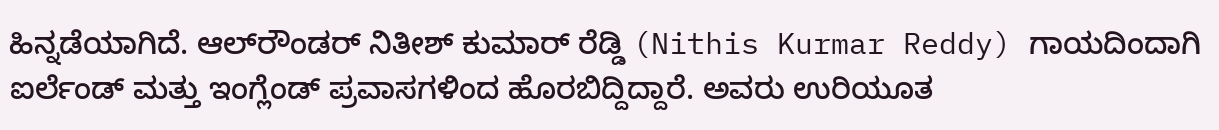ಹಿನ್ನಡೆಯಾಗಿದೆ. ಆಲ್‌ರೌಂಡರ್ ನಿತೀಶ್ ಕುಮಾರ್ ರೆಡ್ಡಿ (Nithis Kurmar Reddy) ಗಾಯದಿಂದಾಗಿ ಐರ್ಲೆಂಡ್ ಮತ್ತು ಇಂಗ್ಲೆಂಡ್ ಪ್ರವಾಸಗಳಿಂದ ಹೊರಬಿದ್ದಿದ್ದಾರೆ. ಅವರು ಉರಿಯೂತ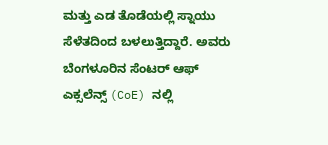ಮತ್ತು ಎಡ ತೊಡೆಯಲ್ಲಿ ಸ್ನಾಯು ಸೆಳೆತದಿಂದ ಬಳಲುತ್ತಿದ್ದಾರೆ. ಅವರು ಬೆಂಗಳೂರಿನ ಸೆಂಟರ್ ಆಫ್ ಎಕ್ಸಲೆನ್ಸ್ (CoE) ನಲ್ಲಿ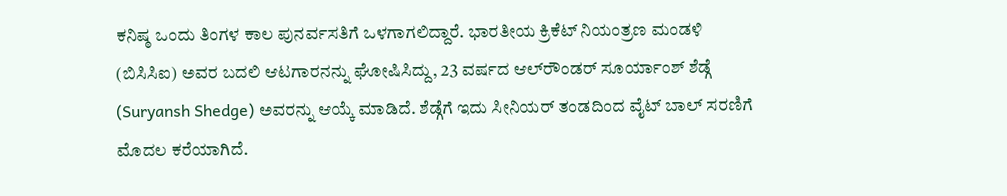ಕನಿಷ್ಠ ಒಂದು ತಿಂಗಳ ಕಾಲ ಪುನರ್ವಸತಿಗೆ ಒಳಗಾಗಲಿದ್ದಾರೆ. ಭಾರತೀಯ ಕ್ರಿಕೆಟ್ ನಿಯಂತ್ರಣ ಮಂಡಳಿ (ಬಿಸಿಸಿಐ) ಅವರ ಬದಲಿ ಆಟಗಾರನನ್ನು ಘೋಷಿಸಿದ್ದು, 23 ವರ್ಷದ ಆಲ್‌ರೌಂಡರ್ ಸೂರ್ಯಾಂಶ್ ಶೆಡ್ಗೆ (Suryansh Shedge) ಅವರನ್ನು ಆಯ್ಕೆ ಮಾಡಿದೆ. ಶೆಡ್ಗೆಗೆ ಇದು ಸೀನಿಯರ್ ತಂಡದಿಂದ ವೈಟ್ ಬಾಲ್ ಸರಣಿಗೆ ಮೊದಲ ಕರೆಯಾಗಿದೆ.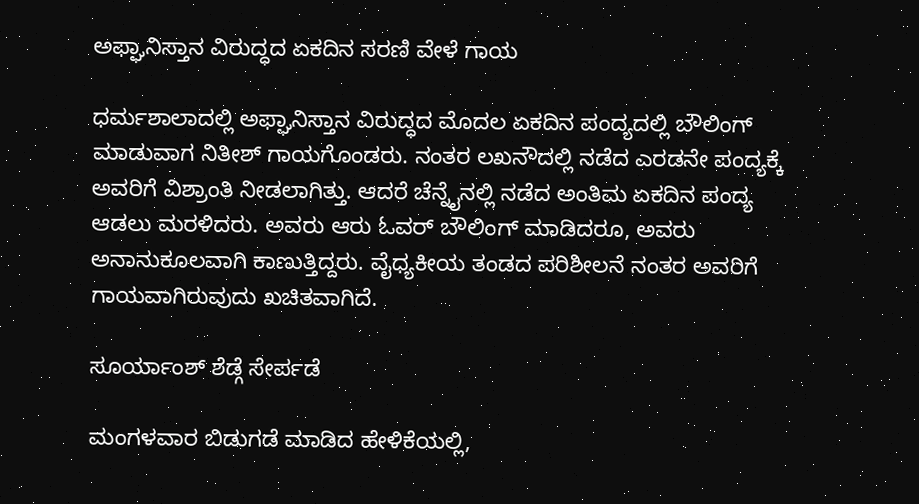ಅಫ್ಘಾನಿಸ್ತಾನ ವಿರುದ್ಧದ ಏಕದಿನ ಸರಣಿ ವೇಳೆ ಗಾಯ

ಧರ್ಮಶಾಲಾದಲ್ಲಿ ಅಫ್ಘಾನಿಸ್ತಾನ ವಿರುದ್ಧದ ಮೊದಲ ಏಕದಿನ ಪಂದ್ಯದಲ್ಲಿ ಬೌಲಿಂಗ್ ಮಾಡುವಾಗ ನಿತೀಶ್ ಗಾಯಗೊಂಡರು. ನಂತರ ಲಖನೌದಲ್ಲಿ ನಡೆದ ಎರಡನೇ ಪಂದ್ಯಕ್ಕೆ ಅವರಿಗೆ ವಿಶ್ರಾಂತಿ ನೀಡಲಾಗಿತ್ತು. ಆದರೆ ಚೆನ್ನೈನಲ್ಲಿ ನಡೆದ ಅಂತಿಮ ಏಕದಿನ ಪಂದ್ಯ ಆಡಲು ಮರಳಿದರು. ಅವರು ಆರು ಓವರ್ ಬೌಲಿಂಗ್ ಮಾಡಿದರೂ, ಅವರು ಅನಾನುಕೂಲವಾಗಿ ಕಾಣುತ್ತಿದ್ದರು. ವೈಧ್ಯಕೀಯ ತಂಡದ ಪರಿಶೀಲನೆ ನಂತರ ಅವರಿಗೆ ಗಾಯವಾಗಿರುವುದು ಖಚಿತವಾಗಿದೆ.

ಸೂರ್ಯಾಂಶ್ ಶೆಡ್ಗೆ ಸೇರ್ಪಡೆ

ಮಂಗಳವಾರ ಬಿಡುಗಡೆ ಮಾಡಿದ ಹೇಳಿಕೆಯಲ್ಲಿ,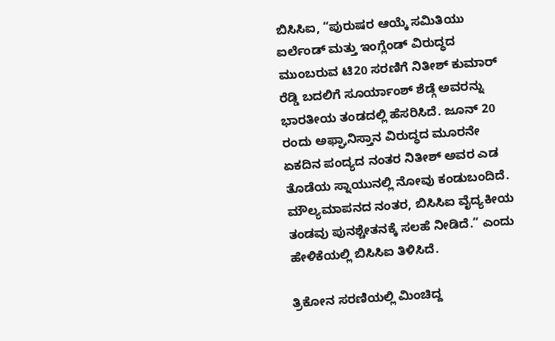ಬಿಸಿಸಿಐ, “ಪುರುಷರ ಆಯ್ಕೆ ಸಮಿತಿಯು ಐರ್ಲೆಂಡ್ ಮತ್ತು ಇಂಗ್ಲೆಂಡ್ ವಿರುದ್ಧದ ಮುಂಬರುವ ಟಿ20 ಸರಣಿಗೆ ನಿತೀಶ್ ಕುಮಾರ್ ರೆಡ್ಡಿ ಬದಲಿಗೆ ಸೂರ್ಯಾಂಶ್ ಶೆಡ್ಗೆ ಅವರನ್ನು ಭಾರತೀಯ ತಂಡದಲ್ಲಿ ಹೆಸರಿಸಿದೆ. ಜೂನ್ 20 ರಂದು ಅಫ್ಘಾನಿಸ್ತಾನ ವಿರುದ್ಧದ ಮೂರನೇ ಏಕದಿನ ಪಂದ್ಯದ ನಂತರ ನಿತೀಶ್ ಅವರ ಎಡ ತೊಡೆಯ ಸ್ನಾಯುನಲ್ಲಿ ನೋವು ಕಂಡುಬಂದಿದೆ. ಮೌಲ್ಯಮಾಪನದ ನಂತರ, ಬಿಸಿಸಿಐ ವೈದ್ಯಕೀಯ ತಂಡವು ಪುನಶ್ಚೇತನಕ್ಕೆ ಸಲಹೆ ನೀಡಿದೆ.” ಎಂದು ಹೇಳಿಕೆಯಲ್ಲಿ ಬಿಸಿಸಿಐ ತಿಳಿಸಿದೆ.

ತ್ರಿಕೋನ ಸರಣಿಯಲ್ಲಿ ಮಿಂಚಿದ್ದ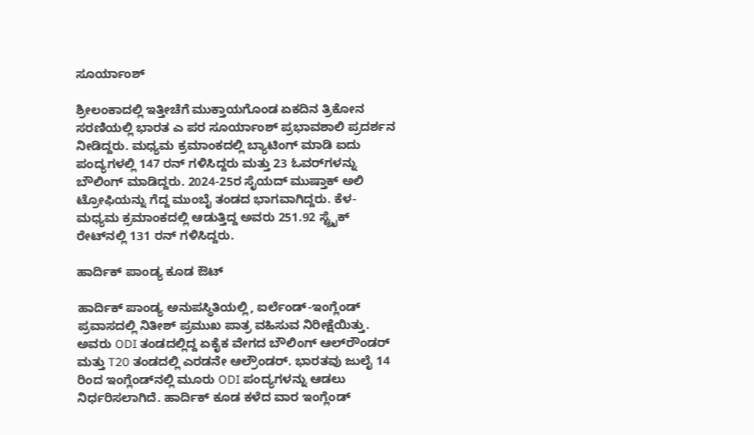ಸೂರ್ಯಾಂಶ್

ಶ್ರೀಲಂಕಾದಲ್ಲಿ ಇತ್ತೀಚೆಗೆ ಮುಕ್ತಾಯಗೊಂಡ ಏಕದಿನ ತ್ರಿಕೋನ ಸರಣಿಯಲ್ಲಿ ಭಾರತ ಎ ಪರ ಸೂರ್ಯಾಂಶ್ ಪ್ರಭಾವಶಾಲಿ ಪ್ರದರ್ಶನ ನೀಡಿದ್ದರು. ಮಧ್ಯಮ ಕ್ರಮಾಂಕದಲ್ಲಿ ಬ್ಯಾಟಿಂಗ್ ಮಾಡಿ ಐದು ಪಂದ್ಯಗಳಲ್ಲಿ 147 ರನ್ ಗಳಿಸಿದ್ದರು ಮತ್ತು 23 ಓವರ್‌ಗಳನ್ನು ಬೌಲಿಂಗ್ ಮಾಡಿದ್ದರು. 2024-25ರ ಸೈಯದ್ ಮುಷ್ತಾಕ್ ಅಲಿ ಟ್ರೋಫಿಯನ್ನು ಗೆದ್ದ ಮುಂಬೈ ತಂಡದ ಭಾಗವಾಗಿದ್ದರು. ಕೆಳ-ಮಧ್ಯಮ ಕ್ರಮಾಂಕದಲ್ಲಿ ಆಡುತ್ತಿದ್ದ ಅವರು 251.92 ಸ್ಟ್ರೈಕ್ ರೇಟ್‌ನಲ್ಲಿ 131 ರನ್ ಗಳಿಸಿದ್ದರು.

ಹಾರ್ದಿಕ್ ಪಾಂಡ್ಯ ಕೂಡ ಔಟ್

ಹಾರ್ದಿಕ್ ಪಾಂಡ್ಯ ಅನುಪಸ್ಥಿತಿಯಲ್ಲಿ, ಐರ್ಲೆಂಡ್-ಇಂಗ್ಲೆಂಡ್ ಪ್ರವಾಸದಲ್ಲಿ ನಿತೀಶ್ ಪ್ರಮುಖ ಪಾತ್ರ ವಹಿಸುವ ನಿರೀಕ್ಷೆಯಿತ್ತು. ಅವರು ODI ತಂಡದಲ್ಲಿದ್ದ ಏಕೈಕ ವೇಗದ ಬೌಲಿಂಗ್ ಆಲ್‌ರೌಂಡರ್ ಮತ್ತು T20 ತಂಡದಲ್ಲಿ ಎರಡನೇ ಆಲ್ರೌಂಡರ್. ಭಾರತವು ಜುಲೈ 14 ರಿಂದ ಇಂಗ್ಲೆಂಡ್‌ನಲ್ಲಿ ಮೂರು ODI ಪಂದ್ಯಗಳನ್ನು ಆಡಲು ನಿರ್ಧರಿಸಲಾಗಿದೆ. ಹಾರ್ದಿಕ್ ಕೂಡ ಕಳೆದ ವಾರ ಇಂಗ್ಲೆಂಡ್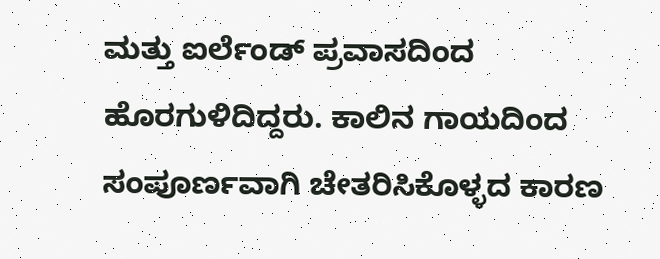ಮತ್ತು ಐರ್ಲೆಂಡ್ ಪ್ರವಾಸದಿಂದ ಹೊರಗುಳಿದಿದ್ದರು. ಕಾಲಿನ ಗಾಯದಿಂದ ಸಂಪೂರ್ಣವಾಗಿ ಚೇತರಿಸಿಕೊಳ್ಳದ ಕಾರಣ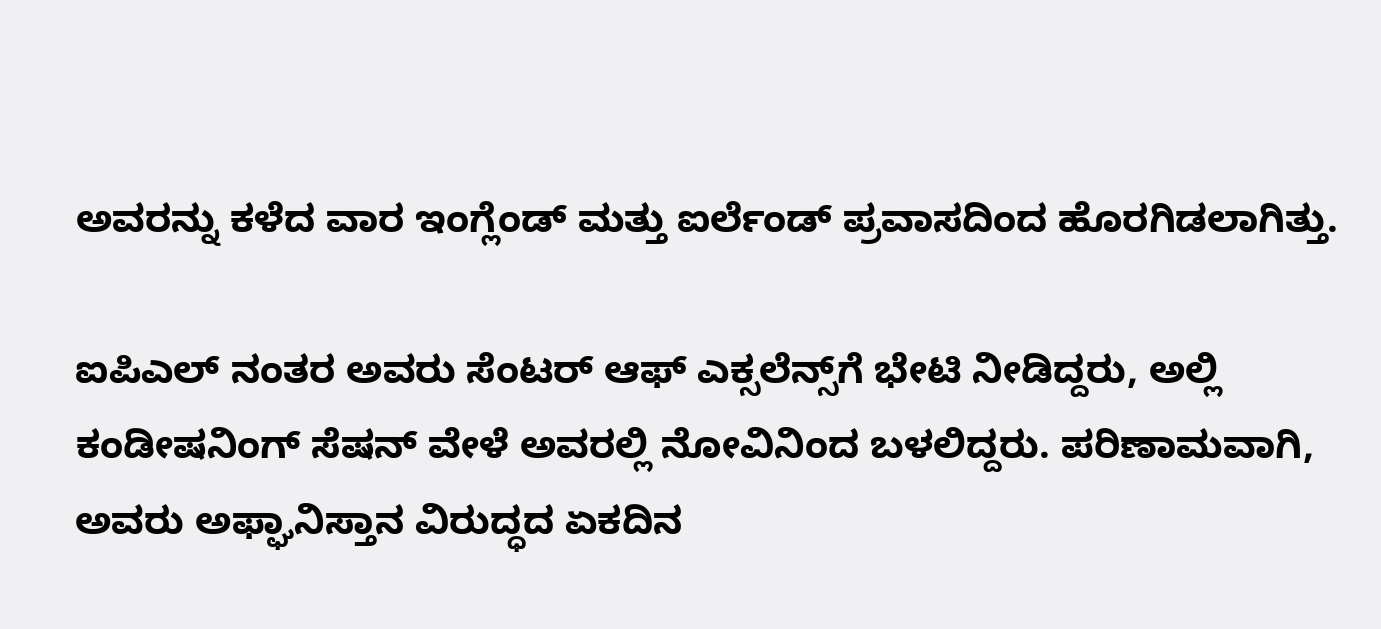ಅವರನ್ನು ಕಳೆದ ವಾರ ಇಂಗ್ಲೆಂಡ್ ಮತ್ತು ಐರ್ಲೆಂಡ್ ಪ್ರವಾಸದಿಂದ ಹೊರಗಿಡಲಾಗಿತ್ತು.

ಐಪಿಎಲ್ ನಂತರ ಅವರು ಸೆಂಟರ್ ಆಫ್ ಎಕ್ಸಲೆನ್ಸ್‌ಗೆ ಭೇಟಿ ನೀಡಿದ್ದರು, ಅಲ್ಲಿ ಕಂಡೀಷನಿಂಗ್ ಸೆಷನ್‌ ವೇಳೆ ಅವರಲ್ಲಿ ನೋವಿನಿಂದ ಬಳಲಿದ್ದರು. ಪರಿಣಾಮವಾಗಿ, ಅವರು ಅಫ್ಘಾನಿಸ್ತಾನ ವಿರುದ್ಧದ ಏಕದಿನ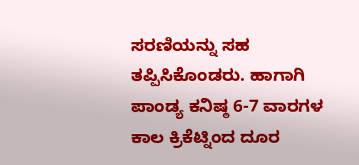ಸರಣಿಯನ್ನು ಸಹ ತಪ್ಪಿಸಿಕೊಂಡರು. ಹಾಗಾಗಿ ಪಾಂಡ್ಯ ಕನಿಷ್ಠ 6-7 ವಾರಗಳ ಕಾಲ ಕ್ರಿಕೆಟ್ನಿಂದ ದೂರ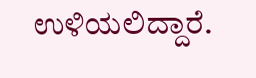ಉಳಿಯಲಿದ್ದಾರೆ.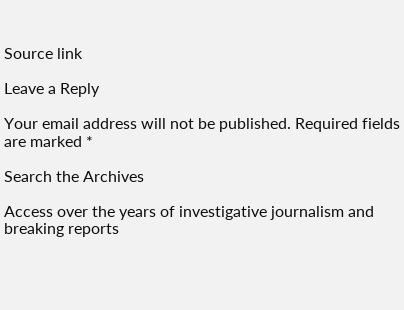Source link

Leave a Reply

Your email address will not be published. Required fields are marked *

Search the Archives

Access over the years of investigative journalism and breaking reports